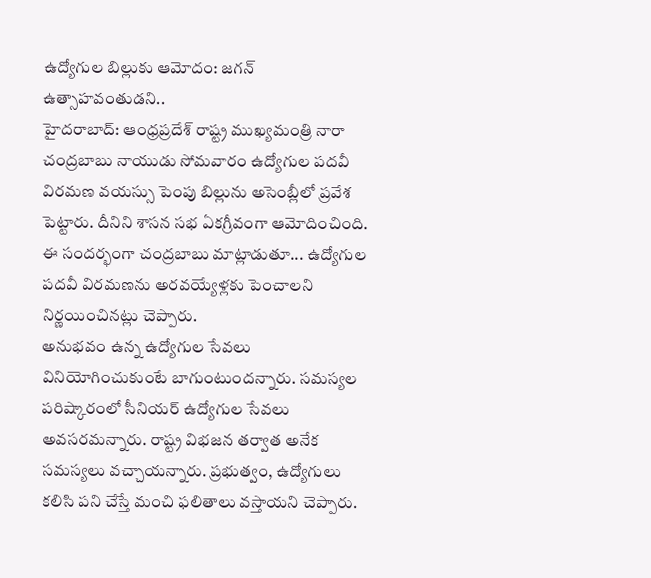ఉద్యోగుల బిల్లుకు ఆమోదం: జగన్ ఉత్సాహవంతుడని..
హైదరాబాద్: ఆంధ్రప్రదేశ్ రాష్ట్ర ముఖ్యమంత్రి నారా చంద్రబాబు నాయుడు సోమవారం ఉద్యోగుల పదవీ విరమణ వయస్సు పెంపు బిల్లును అసెంబ్లీలో ప్రవేశ పెట్టారు. దీనిని శాసన సభ ఏకగ్రీవంగా ఆమోదించింది. ఈ సందర్భంగా చంద్రబాబు మాట్లాడుతూ... ఉద్యోగుల పదవీ విరమణను అరవయ్యేళ్లకు పెంచాలని నిర్ణయించినట్లు చెప్పారు.
అనుభవం ఉన్న ఉద్యోగుల సేవలు వినియోగించుకుంటే బాగుంటుందన్నారు. సమస్యల పరిష్కారంలో సీనియర్ ఉద్యోగుల సేవలు అవసరమన్నారు. రాష్ట్ర విభజన తర్వాత అనేక సమస్యలు వచ్చాయన్నారు. ప్రభుత్వం, ఉద్యోగులు కలిసి పని చేస్తే మంచి ఫలితాలు వస్తాయని చెప్పారు.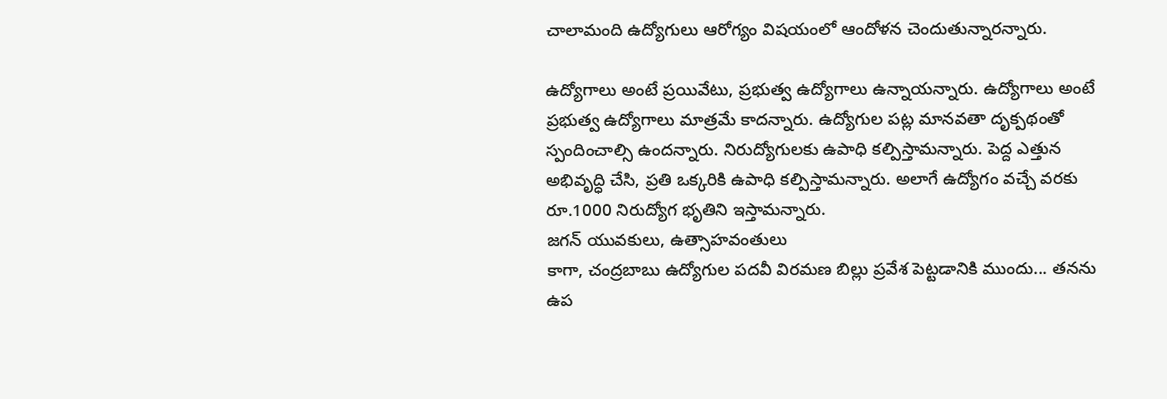చాలామంది ఉద్యోగులు ఆరోగ్యం విషయంలో ఆందోళన చెందుతున్నారన్నారు.

ఉద్యోగాలు అంటే ప్రయివేటు, ప్రభుత్వ ఉద్యోగాలు ఉన్నాయన్నారు. ఉద్యోగాలు అంటే ప్రభుత్వ ఉద్యోగాలు మాత్రమే కాదన్నారు. ఉద్యోగుల పట్ల మానవతా దృక్పథంతో స్పందించాల్సి ఉందన్నారు. నిరుద్యోగులకు ఉపాధి కల్పిస్తామన్నారు. పెద్ద ఎత్తున అభివృద్ధి చేసి, ప్రతి ఒక్కరికి ఉపాధి కల్పిస్తామన్నారు. అలాగే ఉద్యోగం వచ్చే వరకు రూ.1000 నిరుద్యోగ భృతిని ఇస్తామన్నారు.
జగన్ యువకులు, ఉత్సాహవంతులు
కాగా, చంద్రబాబు ఉద్యోగుల పదవీ విరమణ బిల్లు ప్రవేశ పెట్టడానికి ముందు... తనను ఉప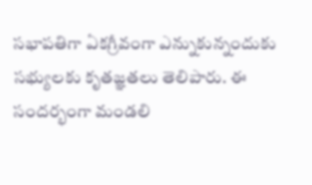సభాపతిగా ఏకగ్రీవంగా ఎన్నుకున్నందుకు సభ్యులకు కృతజ్ఞతలు తెలిపారు. ఈ సందర్భంగా మండలి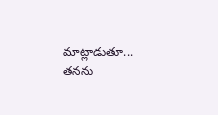మాట్లాడుతూ... తనను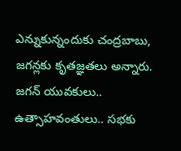ఎన్నుకున్నందుకు చంద్రబాబు, జగన్లకు కృతజ్ఞతలు అన్నారు. జగన్ యువకులు.. ఉత్సాహవంతులు.. సభకు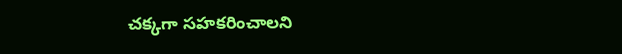చక్కగా సహకరించాలని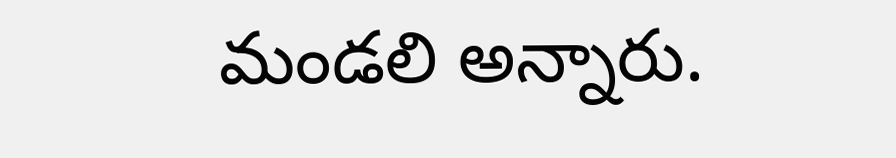మండలి అన్నారు.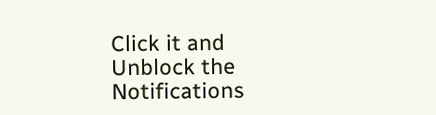Click it and Unblock the Notifications